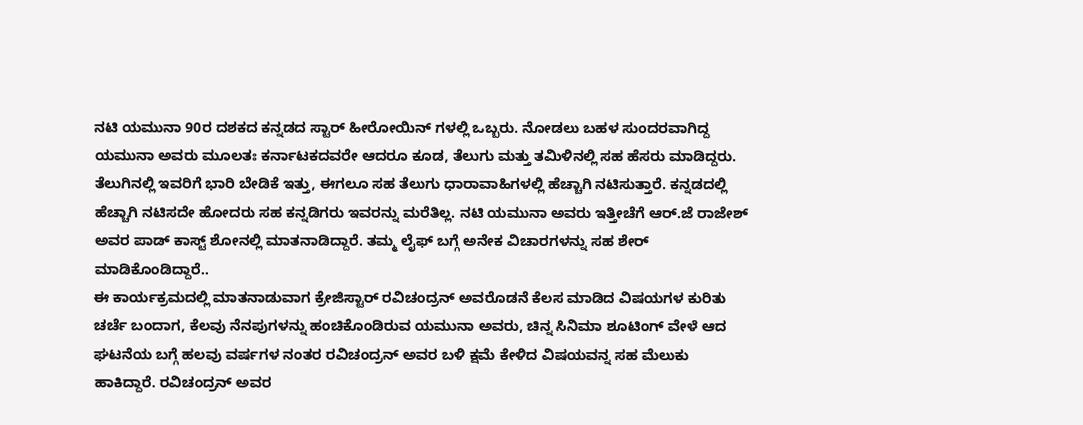ನಟಿ ಯಮುನಾ 90ರ ದಶಕದ ಕನ್ನಡದ ಸ್ಟಾರ್ ಹೀರೋಯಿನ್ ಗಳಲ್ಲಿ ಒಬ್ಬರು. ನೋಡಲು ಬಹಳ ಸುಂದರವಾಗಿದ್ದ ಯಮುನಾ ಅವರು ಮೂಲತಃ ಕರ್ನಾಟಕದವರೇ ಆದರೂ ಕೂಡ, ತೆಲುಗು ಮತ್ತು ತಮಿಳಿನಲ್ಲಿ ಸಹ ಹೆಸರು ಮಾಡಿದ್ದರು. ತೆಲುಗಿನಲ್ಲಿ ಇವರಿಗೆ ಭಾರಿ ಬೇಡಿಕೆ ಇತ್ತು, ಈಗಲೂ ಸಹ ತೆಲುಗು ಧಾರಾವಾಹಿಗಳಲ್ಲಿ ಹೆಚ್ಚಾಗಿ ನಟಿಸುತ್ತಾರೆ. ಕನ್ನಡದಲ್ಲಿ ಹೆಚ್ಚಾಗಿ ನಟಿಸದೇ ಹೋದರು ಸಹ ಕನ್ನಡಿಗರು ಇವರನ್ನು ಮರೆತಿಲ್ಲ. ನಟಿ ಯಮುನಾ ಅವರು ಇತ್ತೀಚೆಗೆ ಆರ್.ಜೆ ರಾಜೇಶ್ ಅವರ ಪಾಡ್ ಕಾಸ್ಟ್ ಶೋನಲ್ಲಿ ಮಾತನಾಡಿದ್ದಾರೆ. ತಮ್ಮ ಲೈಫ್ ಬಗ್ಗೆ ಅನೇಕ ವಿಚಾರಗಳನ್ನು ಸಹ ಶೇರ್ ಮಾಡಿಕೊಂಡಿದ್ದಾರೆ..
ಈ ಕಾರ್ಯಕ್ರಮದಲ್ಲಿ ಮಾತನಾಡುವಾಗ ಕ್ರೇಜಿಸ್ಟಾರ್ ರವಿಚಂದ್ರನ್ ಅವರೊಡನೆ ಕೆಲಸ ಮಾಡಿದ ವಿಷಯಗಳ ಕುರಿತು ಚರ್ಚೆ ಬಂದಾಗ, ಕೆಲವು ನೆನಪುಗಳನ್ನು ಹಂಚಿಕೊಂಡಿರುವ ಯಮುನಾ ಅವರು, ಚಿನ್ನ ಸಿನಿಮಾ ಶೂಟಿಂಗ್ ವೇಳೆ ಆದ ಘಟನೆಯ ಬಗ್ಗೆ ಹಲವು ವರ್ಷಗಳ ನಂತರ ರವಿಚಂದ್ರನ್ ಅವರ ಬಳಿ ಕ್ಷಮೆ ಕೇಳಿದ ವಿಷಯವನ್ನ ಸಹ ಮೆಲುಕು ಹಾಕಿದ್ದಾರೆ. ರವಿಚಂದ್ರನ್ ಅವರ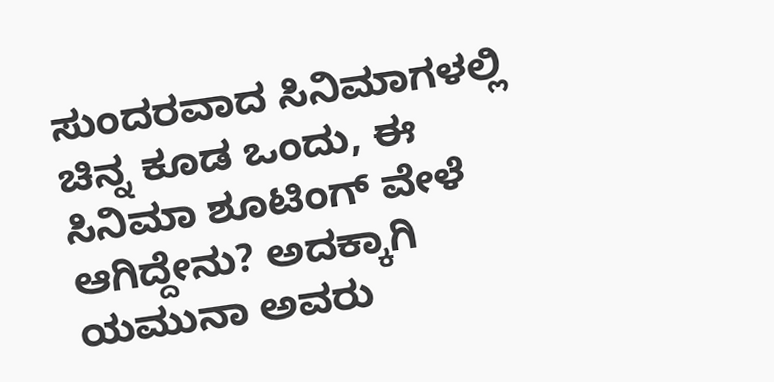ಸುಂದರವಾದ ಸಿನಿಮಾಗಳಲ್ಲಿ ಚಿನ್ನ ಕೂಡ ಒಂದು, ಈ ಸಿನಿಮಾ ಶೂಟಿಂಗ್ ವೇಳೆ ಆಗಿದ್ದೇನು? ಅದಕ್ಕಾಗಿ ಯಮುನಾ ಅವರು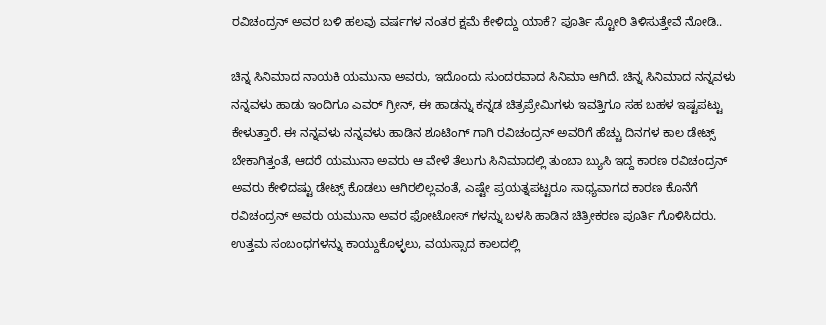ರವಿಚಂದ್ರನ್ ಅವರ ಬಳಿ ಹಲವು ವರ್ಷಗಳ ನಂತರ ಕ್ಷಮೆ ಕೇಳಿದ್ದು ಯಾಕೆ? ಪೂರ್ತಿ ಸ್ಟೋರಿ ತಿಳಿಸುತ್ತೇವೆ ನೋಡಿ..

ಚಿನ್ನ ಸಿನಿಮಾದ ನಾಯಕಿ ಯಮುನಾ ಅವರು, ಇದೊಂದು ಸುಂದರವಾದ ಸಿನಿಮಾ ಆಗಿದೆ. ಚಿನ್ನ ಸಿನಿಮಾದ ನನ್ನವಳು ನನ್ನವಳು ಹಾಡು ಇಂದಿಗೂ ಎವರ್ ಗ್ರೀನ್, ಈ ಹಾಡನ್ನು ಕನ್ನಡ ಚಿತ್ರಪ್ರೇಮಿಗಳು ಇವತ್ತಿಗೂ ಸಹ ಬಹಳ ಇಷ್ಟಪಟ್ಟು ಕೇಳುತ್ತಾರೆ. ಈ ನನ್ನವಳು ನನ್ನವಳು ಹಾಡಿನ ಶೂಟಿಂಗ್ ಗಾಗಿ ರವಿಚಂದ್ರನ್ ಅವರಿಗೆ ಹೆಚ್ಚು ದಿನಗಳ ಕಾಲ ಡೇಟ್ಸ್ ಬೇಕಾಗಿತ್ತಂತೆ, ಆದರೆ ಯಮುನಾ ಅವರು ಆ ವೇಳೆ ತೆಲುಗು ಸಿನಿಮಾದಲ್ಲಿ ತುಂಬಾ ಬ್ಯುಸಿ ಇದ್ದ ಕಾರಣ ರವಿಚಂದ್ರನ್ ಅವರು ಕೇಳಿದಷ್ಟು ಡೇಟ್ಸ್ ಕೊಡಲು ಆಗಿರಲಿಲ್ಲವಂತೆ, ಎಷ್ಟೇ ಪ್ರಯತ್ನಪಟ್ಟರೂ ಸಾಧ್ಯವಾಗದ ಕಾರಣ ಕೊನೆಗೆ ರವಿಚಂದ್ರನ್ ಅವರು ಯಮುನಾ ಅವರ ಫೋಟೋಸ್ ಗಳನ್ನು ಬಳಸಿ ಹಾಡಿನ ಚಿತ್ರೀಕರಣ ಪೂರ್ತಿ ಗೊಳಿಸಿದರು.
ಉತ್ತಮ ಸಂಬಂಧಗಳನ್ನು ಕಾಯ್ದುಕೊಳ್ಳಲು, ವಯಸ್ಸಾದ ಕಾಲದಲ್ಲಿ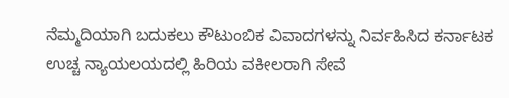ನೆಮ್ಮದಿಯಾಗಿ ಬದುಕಲು ಕೌಟುಂಬಿಕ ವಿವಾದಗಳನ್ನು ನಿರ್ವಹಿಸಿದ ಕರ್ನಾಟಕ ಉಚ್ಚ ನ್ಯಾಯಲಯದಲ್ಲಿ ಹಿರಿಯ ವಕೀಲರಾಗಿ ಸೇವೆ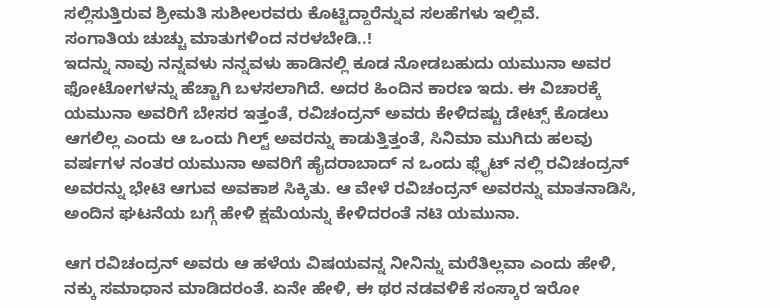ಸಲ್ಲಿಸುತ್ತಿರುವ ಶ್ರೀಮತಿ ಸುಶೀಲರವರು ಕೊಟ್ಟಿದ್ದಾರೆನ್ನುವ ಸಲಹೆಗಳು ಇಲ್ಲಿವೆ.
ಸಂಗಾತಿಯ ಚುಚ್ಚು ಮಾತುಗಳಿಂದ ನರಳಬೇಡಿ..!
ಇದನ್ನು ನಾವು ನನ್ನವಳು ನನ್ನವಳು ಹಾಡಿನಲ್ಲಿ ಕೂಡ ನೋಡಬಹುದು ಯಮುನಾ ಅವರ ಫೋಟೋಗಳನ್ನು ಹೆಚ್ಚಾಗಿ ಬಳಸಲಾಗಿದೆ. ಅದರ ಹಿಂದಿನ ಕಾರಣ ಇದು. ಈ ವಿಚಾರಕ್ಕೆ ಯಮುನಾ ಅವರಿಗೆ ಬೇಸರ ಇತ್ತಂತೆ, ರವಿಚಂದ್ರನ್ ಅವರು ಕೇಳಿದಷ್ಟು ಡೇಟ್ಸ್ ಕೊಡಲು ಆಗಲಿಲ್ಲ ಎಂದು ಆ ಒಂದು ಗಿಲ್ಟ್ ಅವರನ್ನು ಕಾಡುತ್ತಿತ್ತಂತೆ, ಸಿನಿಮಾ ಮುಗಿದು ಹಲವು ವರ್ಷಗಳ ನಂತರ ಯಮುನಾ ಅವರಿಗೆ ಹೈದರಾಬಾದ್ ನ ಒಂದು ಫ್ಲೈಟ್ ನಲ್ಲಿ ರವಿಚಂದ್ರನ್ ಅವರನ್ನು ಭೇಟಿ ಆಗುವ ಅವಕಾಶ ಸಿಕ್ಕಿತು. ಆ ವೇಳೆ ರವಿಚಂದ್ರನ್ ಅವರನ್ನು ಮಾತನಾಡಿಸಿ, ಅಂದಿನ ಘಟನೆಯ ಬಗ್ಗೆ ಹೇಳಿ ಕ್ಷಮೆಯನ್ನು ಕೇಳಿದರಂತೆ ನಟಿ ಯಮುನಾ.

ಆಗ ರವಿಚಂದ್ರನ್ ಅವರು ಆ ಹಳೆಯ ವಿಷಯವನ್ನ ನೀನಿನ್ನು ಮರೆತಿಲ್ಲವಾ ಎಂದು ಹೇಳಿ, ನಕ್ಕು ಸಮಾಧಾನ ಮಾಡಿದರಂತೆ. ಏನೇ ಹೇಳಿ, ಈ ಥರ ನಡವಳಿಕೆ ಸಂಸ್ಕಾರ ಇರೋ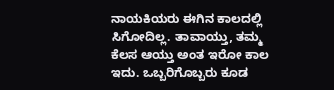ನಾಯಕಿಯರು ಈಗಿನ ಕಾಲದಲ್ಲಿ ಸಿಗೋದಿಲ್ಲ. ತಾವಾಯ್ತು, ತಮ್ಮ ಕೆಲಸ ಆಯ್ತು ಅಂತ ಇರೋ ಕಾಲ ಇದು. ಒಬ್ಬರಿಗೊಬ್ಬರು ಕೂಡ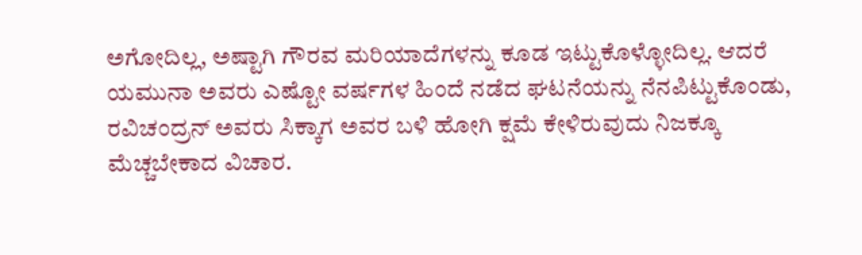ಅಗೋದಿಲ್ಲ, ಅಷ್ಟಾಗಿ ಗೌರವ ಮರಿಯಾದೆಗಳನ್ನು ಕೂಡ ಇಟ್ಟುಕೊಳ್ಳೋದಿಲ್ಲ. ಆದರೆ ಯಮುನಾ ಅವರು ಎಷ್ಟೋ ವರ್ಷಗಳ ಹಿಂದೆ ನಡೆದ ಘಟನೆಯನ್ನು ನೆನಪಿಟ್ಟುಕೊಂಡು, ರವಿಚಂದ್ರನ್ ಅವರು ಸಿಕ್ಕಾಗ ಅವರ ಬಳಿ ಹೋಗಿ ಕ್ಷಮೆ ಕೇಳಿರುವುದು ನಿಜಕ್ಕೂ ಮೆಚ್ಚಬೇಕಾದ ವಿಚಾರ.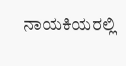ನಾಯಕಿಯರಲ್ಲಿ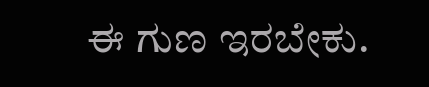ಈ ಗುಣ ಇರಬೇಕು.